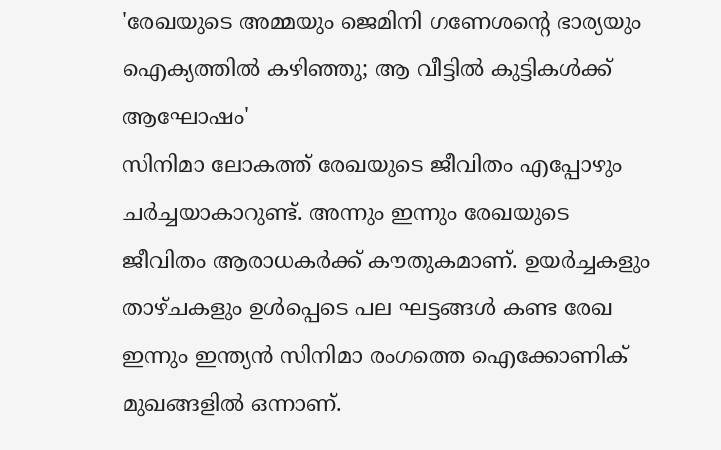'രേഖയുടെ അമ്മയും ജെമിനി ഗണേശന്റെ ഭാര്യയും ഐക്യത്തിൽ കഴിഞ്ഞു; ആ വീട്ടിൽ കുട്ടികൾക്ക് ആഘോഷം'
സിനിമാ ലോകത്ത് രേഖയുടെ ജീവിതം എപ്പോഴും ചർച്ചയാകാറുണ്ട്. അന്നും ഇന്നും രേഖയുടെ ജീവിതം ആരാധകർക്ക് കൗതുകമാണ്. ഉയർച്ചകളും താഴ്ചകളും ഉൾപ്പെടെ പല ഘട്ടങ്ങൾ കണ്ട രേഖ ഇന്നും ഇന്ത്യൻ സിനിമാ രംഗത്തെ ഐക്കോണിക് മുഖങ്ങളിൽ ഒന്നാണ്.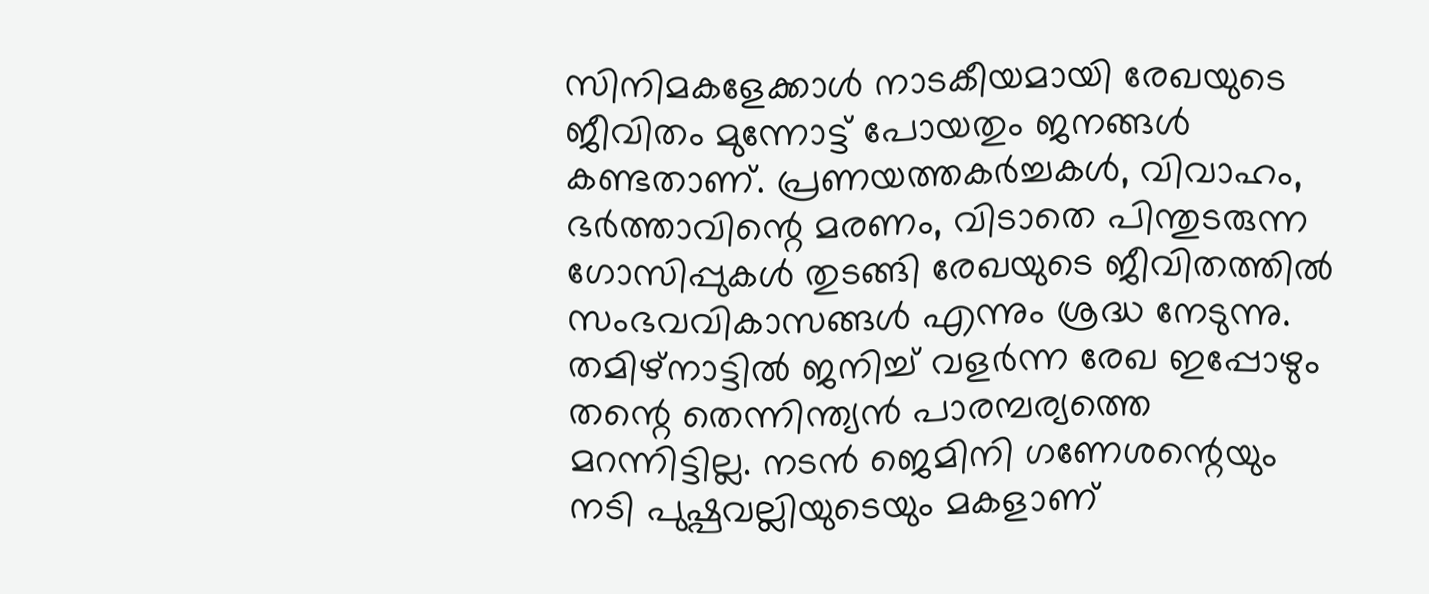സിനിമകളേക്കാൾ നാടകീയമായി രേഖയുടെ ജീവിതം മുന്നോട്ട് പോയതും ജനങ്ങൾ കണ്ടതാണ്. പ്രണയത്തകർച്ചകൾ, വിവാഹം, ഭർത്താവിന്റെ മരണം, വിടാതെ പിന്തുടരുന്ന ഗോസിപ്പുകൾ തുടങ്ങി രേഖയുടെ ജീവിതത്തിൽ സംഭവവികാസങ്ങൾ എന്നും ശ്രദ്ധ നേടുന്നു.
തമിഴ്നാട്ടിൽ ജനിച്ച് വളർന്ന രേഖ ഇപ്പോഴും തന്റെ തെന്നിന്ത്യൻ പാരമ്പര്യത്തെ മറന്നിട്ടില്ല. നടൻ ജെമിനി ഗണേശന്റെയും നടി പുഷ്പവല്ലിയുടെയും മകളാണ്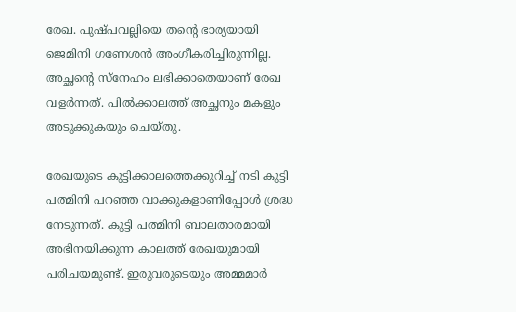രേഖ. പുഷ്പവല്ലിയെ തന്റെ ഭാര്യയായി ജെമിനി ഗണേശൻ അംഗീകരിച്ചിരുന്നില്ല. അച്ഛന്റെ സ്നേഹം ലഭിക്കാതെയാണ് രേഖ വളർന്നത്. പിൽക്കാലത്ത് അച്ഛനും മകളും അടുക്കുകയും ചെയ്തു.

രേഖയുടെ കുട്ടിക്കാലത്തെക്കുറിച്ച് നടി കുട്ടി പത്മിനി പറഞ്ഞ വാക്കുകളാണിപ്പോൾ ശ്രദ്ധ നേടുന്നത്. കുട്ടി പത്മിനി ബാലതാരമായി അഭിനയിക്കുന്ന കാലത്ത് രേഖയുമായി പരിചയമുണ്ട്. ഇരുവരുടെയും അമ്മമാർ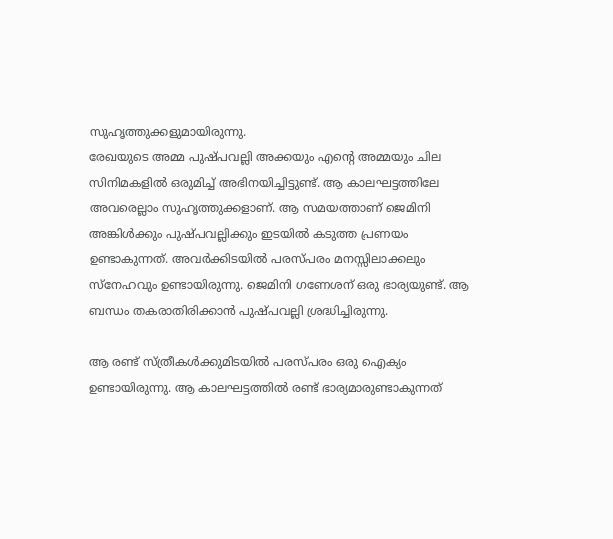സുഹൃത്തുക്കളുമായിരുന്നു.
രേഖയുടെ അമ്മ പുഷ്പവല്ലി അക്കയും എന്റെ അമ്മയും ചില സിനിമകളിൽ ഒരുമിച്ച് അഭിനയിച്ചിട്ടുണ്ട്. ആ കാലഘട്ടത്തിലേ അവരെല്ലാം സുഹൃത്തുക്കളാണ്. ആ സമയത്താണ് ജെമിനി അങ്കിൾക്കും പുഷ്പവല്ലിക്കും ഇടയിൽ കടുത്ത പ്രണയം ഉണ്ടാകുന്നത്. അവർക്കിടയിൽ പരസ്പരം മനസ്സിലാക്കലും സ്നേഹവും ഉണ്ടായിരുന്നു. ജെമിനി ഗണേശന് ഒരു ഭാര്യയുണ്ട്. ആ ബന്ധം തകരാതിരിക്കാൻ പുഷ്പവല്ലി ശ്രദ്ധിച്ചിരുന്നു.

ആ രണ്ട് സ്ത്രീകൾക്കുമിടയിൽ പരസ്പരം ഒരു ഐക്യം ഉണ്ടായിരുന്നു. ആ കാലഘട്ടത്തിൽ രണ്ട് ഭാര്യമാരുണ്ടാകുന്നത്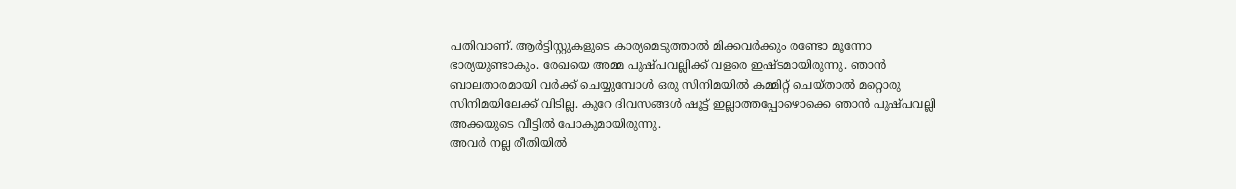പതിവാണ്. ആർട്ടിസ്റ്റുകളുടെ കാര്യമെടുത്താൽ മിക്കവർക്കും രണ്ടോ മൂന്നോ ഭാര്യയുണ്ടാകും. രേഖയെ അമ്മ പുഷ്പവല്ലിക്ക് വളരെ ഇഷ്ടമായിരുന്നു. ഞാൻ ബാലതാരമായി വർക്ക് ചെയ്യുമ്പോൾ ഒരു സിനിമയിൽ കമ്മിറ്റ് ചെയ്താൽ മറ്റൊരു സിനിമയിലേക്ക് വിടില്ല. കുറേ ദിവസങ്ങൾ ഷൂട്ട് ഇല്ലാത്തപ്പോഴൊക്കെ ഞാൻ പുഷ്പവല്ലി അക്കയുടെ വീട്ടിൽ പോകുമായിരുന്നു.
അവർ നല്ല രീതിയിൽ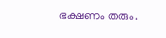ഭക്ഷണം തരും.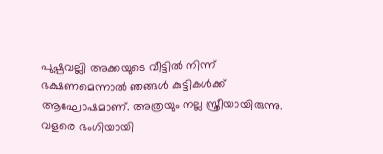പുഷ്പവല്ലി അക്കയുടെ വീട്ടിൽ നിന്ന് ഭക്ഷണമെന്നാൽ ഞങ്ങൾ കുട്ടികൾക്ക് ആഘോഷമാണ്. അത്രയും നല്ല സ്ത്രീയായിരുന്നു. വളരെ ഭംഗിയായി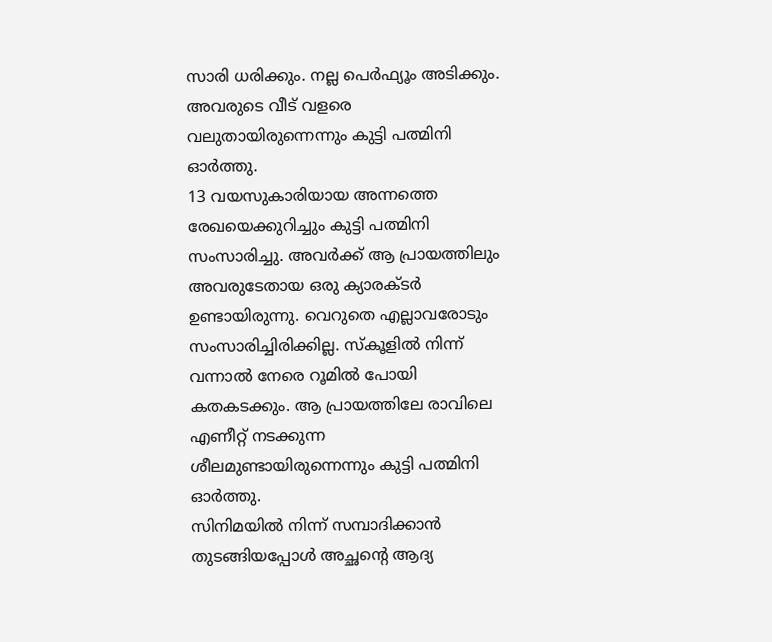സാരി ധരിക്കും. നല്ല പെർഫ്യൂം അടിക്കും. അവരുടെ വീട് വളരെ വലുതായിരുന്നെന്നും കുട്ടി പത്മിനി ഓർത്തു.
13 വയസുകാരിയായ അന്നത്തെ രേഖയെക്കുറിച്ചും കുട്ടി പത്മിനി സംസാരിച്ചു. അവർക്ക് ആ പ്രായത്തിലും അവരുടേതായ ഒരു ക്യാരക്ടർ ഉണ്ടായിരുന്നു. വെറുതെ എല്ലാവരോടും സംസാരിച്ചിരിക്കില്ല. സ്കൂളിൽ നിന്ന് വന്നാൽ നേരെ റൂമിൽ പോയി കതകടക്കും. ആ പ്രായത്തിലേ രാവിലെ എണീറ്റ് നടക്കുന്ന ശീലമുണ്ടായിരുന്നെന്നും കുട്ടി പത്മിനി ഓർത്തു.
സിനിമയിൽ നിന്ന് സമ്പാദിക്കാൻ തുടങ്ങിയപ്പോൾ അച്ഛന്റെ ആദ്യ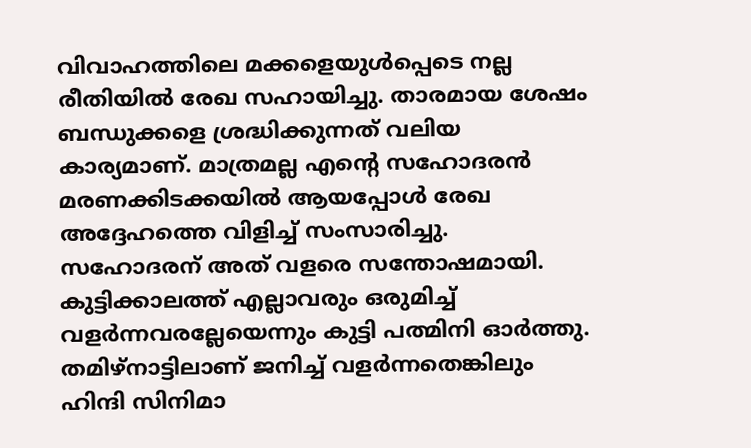വിവാഹത്തിലെ മക്കളെയുൾപ്പെടെ നല്ല രീതിയിൽ രേഖ സഹായിച്ചു. താരമായ ശേഷം ബന്ധുക്കളെ ശ്രദ്ധിക്കുന്നത് വലിയ കാര്യമാണ്. മാത്രമല്ല എന്റെ സഹോദരൻ മരണക്കിടക്കയിൽ ആയപ്പോൾ രേഖ അദ്ദേഹത്തെ വിളിച്ച് സംസാരിച്ചു. സഹോദരന് അത് വളരെ സന്തോഷമായി.
കുട്ടിക്കാലത്ത് എല്ലാവരും ഒരുമിച്ച് വളർന്നവരല്ലേയെന്നും കുട്ടി പത്മിനി ഓർത്തു. തമിഴ്നാട്ടിലാണ് ജനിച്ച് വളർന്നതെങ്കിലും ഹിന്ദി സിനിമാ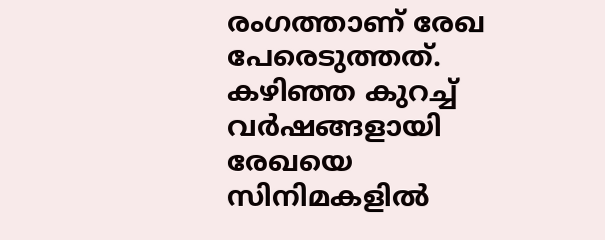രംഗത്താണ് രേഖ പേരെടുത്തത്. കഴിഞ്ഞ കുറച്ച് വർഷങ്ങളായി രേഖയെ സിനിമകളിൽ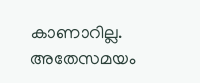കാണാറില്ല. അതേസമയം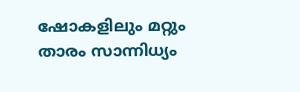ഷോകളിലും മറ്റും താരം സാന്നിധ്യം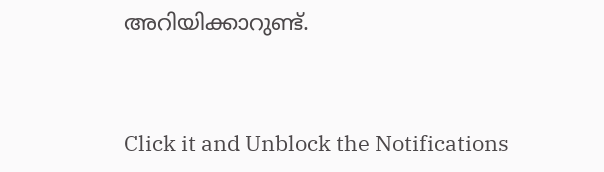അറിയിക്കാറുണ്ട്.


Click it and Unblock the Notifications